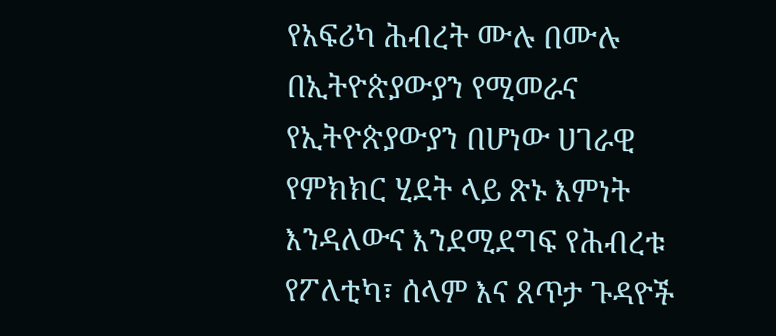የአፍሪካ ሕብረት ሙሉ በሙሉ በኢትዮጵያውያን የሚመራና የኢትዮጵያውያን በሆነው ሀገራዊ የምክክር ሂደት ላይ ጽኑ እምነት እንዳለውና እንደሚደግፍ የሕብረቱ የፖለቲካ፣ ሰላም እና ጸጥታ ጉዳዮች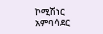ኮሚሽነር አምባሳደር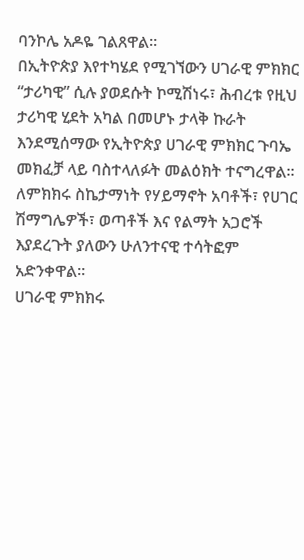ባንኮሌ አዶዬ ገልጸዋል።
በኢትዮጵያ እየተካሄደ የሚገኘውን ሀገራዊ ምክክር “ታሪካዊ” ሲሉ ያወደሱት ኮሚሽነሩ፣ ሕብረቱ የዚህ ታሪካዊ ሂደት አካል በመሆኑ ታላቅ ኩራት እንደሚሰማው የኢትዮጵያ ሀገራዊ ምክክር ጉባኤ መክፈቻ ላይ ባስተላለፉት መልዕክት ተናግረዋል።
ለምክክሩ ስኬታማነት የሃይማኖት አባቶች፣ የሀገር ሽማግሌዎች፣ ወጣቶች እና የልማት አጋሮች እያደረጉት ያለውን ሁለንተናዊ ተሳትፎም አድንቀዋል።
ሀገራዊ ምክክሩ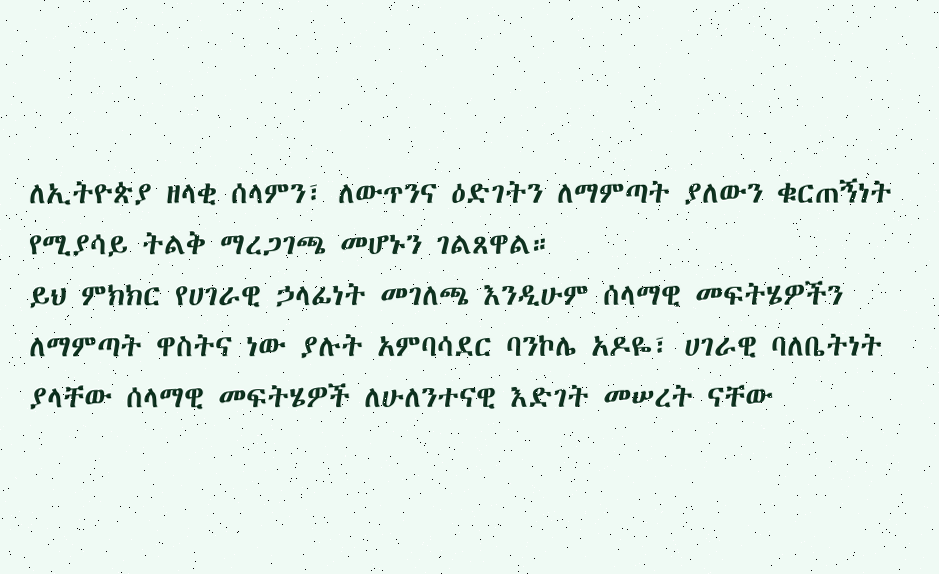ለኢትዮጵያ ዘላቂ ሰላምን፣ ለውጥንና ዕድገትን ለማምጣት ያለውን ቁርጠኝነት የሚያሳይ ትልቅ ማረጋገጫ መሆኑን ገልጸዋል።
ይህ ምክክር የሀገራዊ ኃላፊነት መገለጫ እንዲሁም ሰላማዊ መፍትሄዎችን ለማምጣት ዋስትና ነው ያሉት አምባሳደር ባንኮሌ አዶዬ፣ ሀገራዊ ባለቤትነት ያላቸው ሰላማዊ መፍትሄዎች ለሁለንተናዊ እድገት መሠረት ናቸው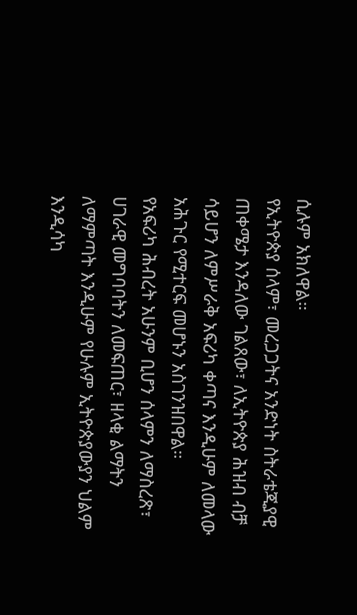ሲሉም አክለዋል።
የኢትዮጵያ ሰላም፣ መረጋጋትና አንድነት ስትራቴጂያዊ ጠቀሜታ እንዳለው ገልጸው፣ ለኢትዮጵያ ሕዝብ ብቻ ሳይሆን ለምሥራቅ አፍሪካ ቀጣና እንዲሁም ለመላው አሕጉር የሚተርፍ መሆኑን አስገንዝበዋል።
የአፍሪካ ሕብረት አሁንም ቢሆን ሰላምን ለማስረጽ፣ ሀገራዊ መግባባትን ለመፍጠር፣ ዘላቂ ልማትን ለማምጣት እንዲሁም የሁሉም ኢትዮጵያውያን ህልም እንዲሳካ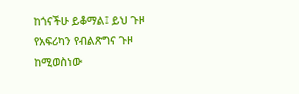ከጎናችሁ ይቆማል፤ ይህ ጉዞ የአፍሪካን የብልጽግና ጉዞ ከሚወስነው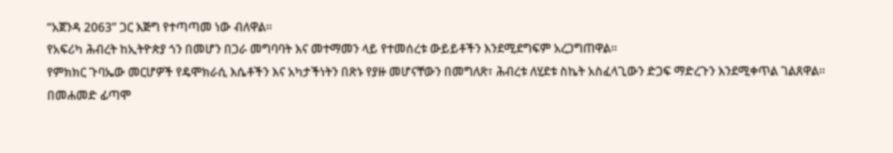“አጀንዳ 2063” ጋር እጅግ የተጣጣመ ነው ብለዋል።
የአፍሪካ ሕብረት ከኢትዮጵያ ጎን በመሆን በጋራ መግባባት እና መተማመን ላይ የተመሰረቱ ውይይቶችን እንደሚደግፍም አረጋግጠዋል።
የምክክር ጉባኤው መርሆዎች የዴሞክራሲ እሴቶችን እና አካታችነትን በጽኑ የያዙ መሆናቸውን በመግለጽ፣ ሕብረቱ ለሂደቱ ስኬት አስፈላጊውን ድጋፍ ማድረጉን እንደሚቀጥል ገልጸዋል።
በመሐመድ ፊጣሞ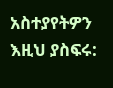አስተያየትዎን እዚህ ያስፍሩ: